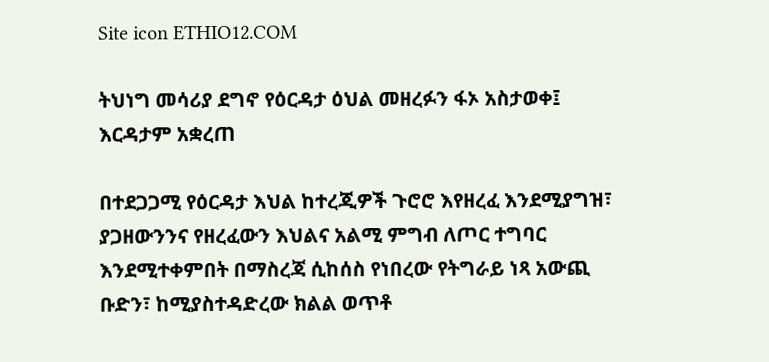Site icon ETHIO12.COM

ትህነግ መሳሪያ ደግኖ የዕርዳታ ዕህል መዘረፉን ፋኦ አስታወቀ፤ እርዳታም አቋረጠ

በተደጋጋሚ የዕርዳታ እህል ከተረጂዎች ጉሮሮ እየዘረፈ እንደሚያግዝ፣ ያጋዘውንንና የዘረፈውን እህልና አልሚ ምግብ ለጦር ተግባር እንደሚተቀምበት በማስረጃ ሲከሰስ የነበረው የትግራይ ነጻ አውጪ ቡድን፣ ከሚያስተዳድረው ክልል ወጥቶ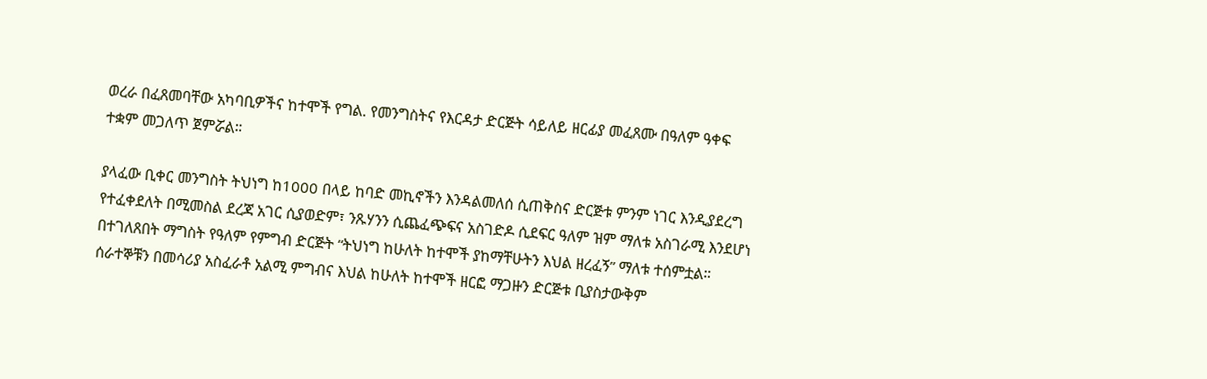ወረራ በፈጸመባቸው አካባቢዎችና ከተሞች የግል. የመንግስትና የእርዳታ ድርጅት ሳይለይ ዘርፊያ መፈጸሙ በዓለም ዓቀፍ ተቋም መጋለጥ ጀምሯል።

ያላፈው ቢቀር መንግስት ትህነግ ከ1000 በላይ ከባድ መኪኖችን እንዳልመለሰ ሲጠቅስና ድርጅቱ ምንም ነገር እንዲያደረግ የተፈቀደለት በሚመስል ደረጃ አገር ሲያወድም፣ ንጹሃንን ሲጨፈጭፍና አስገድዶ ሲደፍር ዓለም ዝም ማለቱ አስገራሚ እንደሆነ በተገለጸበት ማግስት የዓለም የምግብ ድርጅት “ትህነግ ከሁለት ከተሞች ያከማቸሁትን እህል ዘረፈኝ” ማለቱ ተሰምቷል። ሰራተኞቹን በመሳሪያ አስፈራቶ አልሚ ምግብና እህል ከሁለት ከተሞች ዘርፎ ማጋዙን ድርጅቱ ቢያስታውቅም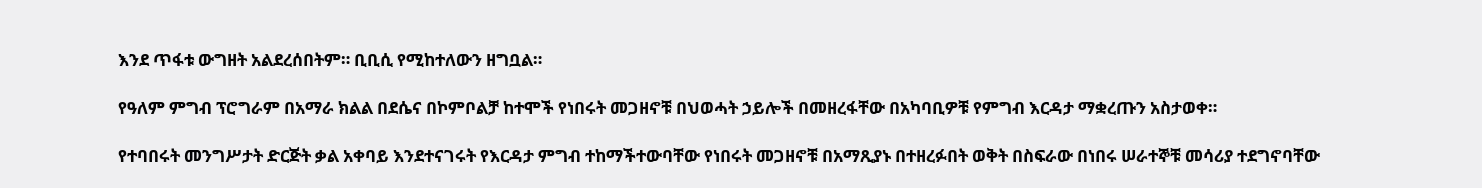እንደ ጥፋቱ ውግዘት አልደረሰበትም። ቢቢሲ የሚከተለውን ዘግቧል።

የዓለም ምግብ ፕሮግራም በአማራ ክልል በደሴና በኮምቦልቻ ከተሞች የነበሩት መጋዘኖቹ በህወሓት ኃይሎች በመዘረፋቸው በአካባቢዎቹ የምግብ እርዳታ ማቋረጡን አስታወቀ።

የተባበሩት መንግሥታት ድርጅት ቃል አቀባይ እንደተናገሩት የእርዳታ ምግብ ተከማችተውባቸው የነበሩት መጋዘኖቹ በአማጺያኑ በተዘረፉበት ወቅት በስፍራው በነበሩ ሠራተኞቹ መሳሪያ ተደግኖባቸው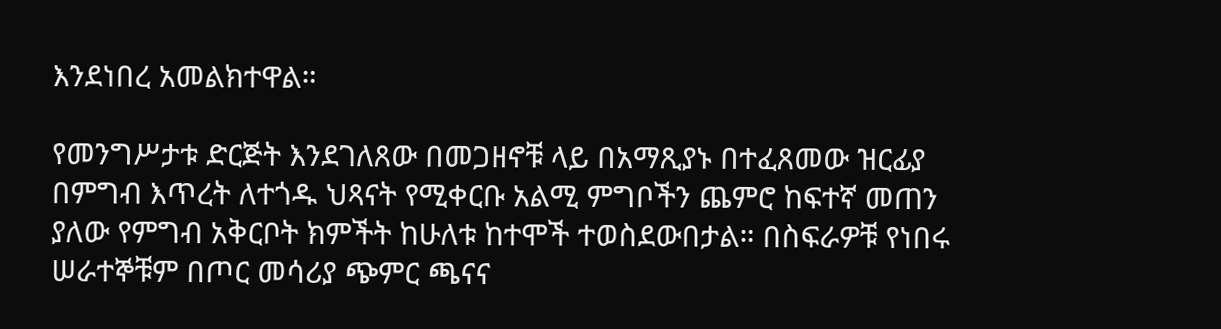እንደነበረ አመልክተዋል።

የመንግሥታቱ ድርጅት እንደገለጸው በመጋዘኖቹ ላይ በአማጺያኑ በተፈጸመው ዝርፊያ በምግብ እጥረት ለተጎዱ ህጻናት የሚቀርቡ አልሚ ምግቦችን ጨምሮ ከፍተኛ መጠን ያለው የምግብ አቅርቦት ክምችት ከሁለቱ ከተሞች ተወስደውበታል። በስፍራዎቹ የነበሩ ሠራተኞቹም በጦር መሳሪያ ጭምር ጫናና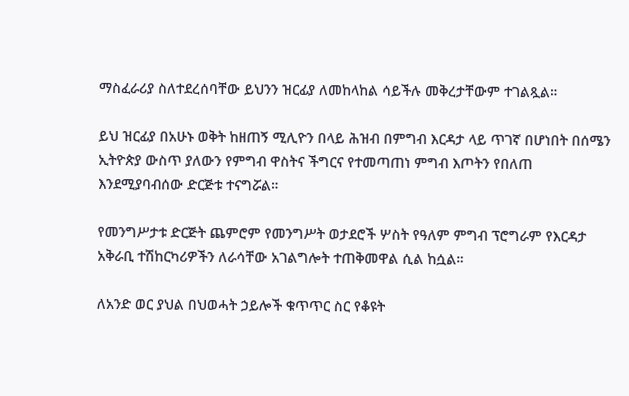ማስፈራሪያ ስለተደረሰባቸው ይህንን ዝርፊያ ለመከላከል ሳይችሉ መቅረታቸውም ተገልጿል።

ይህ ዝርፊያ በአሁኑ ወቅት ከዘጠኝ ሚሊዮን በላይ ሕዝብ በምግብ እርዳታ ላይ ጥገኛ በሆነበት በሰሜን ኢትዮጵያ ውስጥ ያለውን የምግብ ዋስትና ችግርና የተመጣጠነ ምግብ እጦትን የበለጠ እንደሚያባብሰው ድርጅቱ ተናግሯል።

የመንግሥታቱ ድርጅት ጨምሮም የመንግሥት ወታደሮች ሦስት የዓለም ምግብ ፕሮግራም የእርዳታ አቅራቢ ተሽከርካሪዎችን ለራሳቸው አገልግሎት ተጠቅመዋል ሲል ከሷል።

ለአንድ ወር ያህል በህወሓት ኃይሎች ቁጥጥር ስር የቆዩት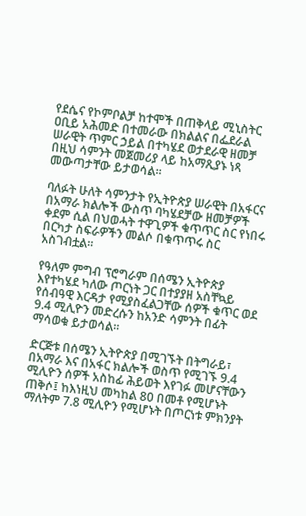የደሴና የኮምቦልቻ ከተሞች በጠቅላይ ሚኒስትር ዐቢይ አሕመድ በተመራው በክልልና በፌደራል ሠራዊት ጥምር ኃይል በተካሄደ ወታደራዊ ዘመቻ በዚህ ሳምንት መጀመሪያ ላይ ከአማጺያኑ ነጻ መውጣታቸው ይታወሳል።

ባለፉት ሁለት ሳምንታት የኢትዮጵያ ሠራዊት በአፋርና በአማራ ክልሎች ውስጥ ባካሄደቻው ዘመቻዎች ቀደም ሲል በህወሓት ተዋጊዎች ቁጥጥር ስር የነበሩ በርካታ ስፍራዎችን መልሶ በቁጥጥሩ ስር አስገብቷል።

የዓለም ምግብ ፕሮግራም በሰሜን ኢትዮጵያ እየተካሄደ ካለው ጦርነት ጋር በተያያዘ አስቸኳይ የሰብዓዊ እርዳታ የሚያስፈልጋቸው ሰዎች ቁጥር ወደ 9.4 ሚሊዮን መድረሱን ከአንድ ሳምንት በፊት ማሳወቁ ይታወሳል።

ድርጅቱ በሰሜን ኢትዮጵያ በሚገኙት በትግራይ፣ በአማራ እና በአፋር ክልሎች ወስጥ የሚገኙ 9.4 ሚሊዮን ሰዎች አስከፊ ሕይወት እየገፉ መሆናቸውን ጠቅሶ፤ ከእነዚህ መካከል 80 በመቶ የሚሆኑት ማለትም 7.8 ሚሊዮን የሚሆኑት በጦርነቱ ምክንያት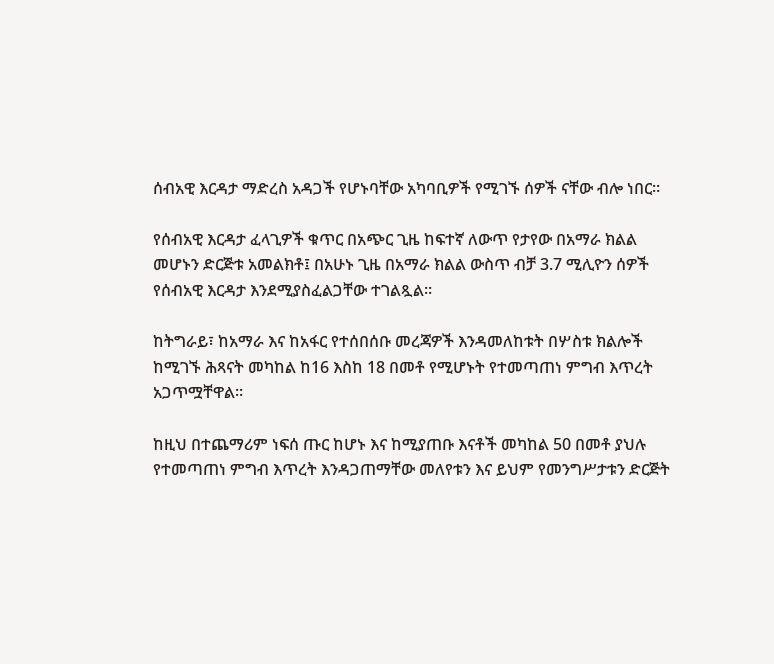ሰብአዊ እርዳታ ማድረስ አዳጋች የሆኑባቸው አካባቢዎች የሚገኙ ሰዎች ናቸው ብሎ ነበር።

የሰብአዊ እርዳታ ፈላጊዎች ቁጥር በአጭር ጊዜ ከፍተኛ ለውጥ የታየው በአማራ ክልል መሆኑን ድርጅቱ አመልክቶ፤ በአሁኑ ጊዜ በአማራ ክልል ውስጥ ብቻ 3.7 ሚሊዮን ሰዎች የሰብአዊ እርዳታ እንደሚያስፈልጋቸው ተገልጿል።

ከትግራይ፣ ከአማራ እና ከአፋር የተሰበሰቡ መረጃዎች እንዳመለከቱት በሦስቱ ክልሎች ከሚገኙ ሕጻናት መካከል ከ16 እስከ 18 በመቶ የሚሆኑት የተመጣጠነ ምግብ እጥረት አጋጥሟቸዋል።

ከዚህ በተጨማሪም ነፍሰ ጡር ከሆኑ እና ከሚያጠቡ እናቶች መካከል 50 በመቶ ያህሉ የተመጣጠነ ምግብ እጥረት እንዳጋጠማቸው መለየቱን እና ይህም የመንግሥታቱን ድርጅት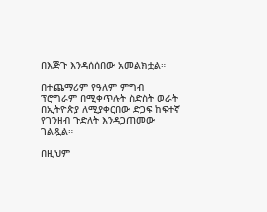በእጅጉ እንዳሰሰበው አመልክቷል።

በተጨማሪም የዓለም ምግብ ፕሮግራም በሚቀጥሉት ስድስት ወራት በኢትዮጵያ ለሚያቀርበው ድጋፍ ከፍተኛ የገንዘብ ጉድለት እንዳጋጠመው ገልጿል።

በዚህም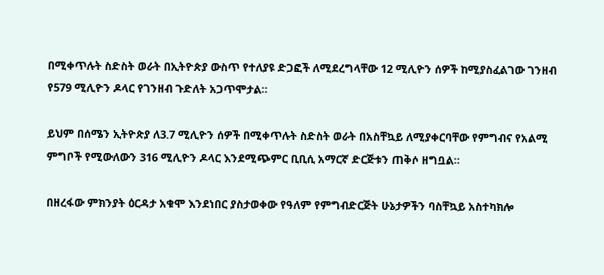በሚቀጥሉት ስድስት ወራት በኢትዮጵያ ውስጥ የተለያዩ ድጋፎች ለሚደረግላቸው 12 ሚሊዮን ሰዎች ከሚያስፈልገው ገንዘብ የ579 ሚሊዮን ዶላር የገንዘብ ጉድለት አጋጥሞታል።

ይህም በሰሜን ኢትዮጵያ ለ3.7 ሚሊዮን ሰዎች በሚቀጥሉት ስድስት ወራት በአስቸኳይ ለሚያቀርባቸው የምግብና የአልሚ ምግቦች የሚውለውን 316 ሚሊዮን ዶላር እንደሚጭምር ቢቢሲ አማርኛ ድርጅቱን ጠቅሶ ዘግቧል።

በዘረፋው ምክንያት ዕርዳታ አቁሞ እንደነበር ያስታወቀው የዓለም የምግብድርጅት ሁኔታዎችን ባስቸኳይ አስተካክሎ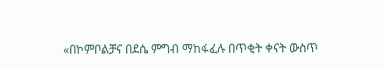«በኮምቦልቻና በደሴ ምግብ ማከፋፈሉ በጥቂት ቀናት ውስጥ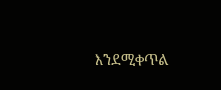እንደሚቀጥል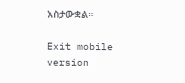አስታውቋል።

Exit mobile version